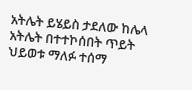አትሌት ይሄይስ ታደለው ከሌላ አትሌት በተተኮሰበት ጥይት ህይወቱ ማለፉ ተሰማ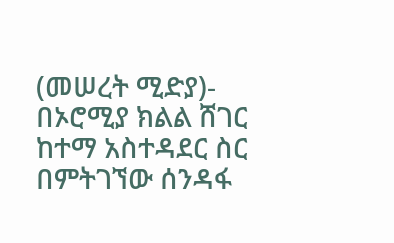(መሠረት ሚድያ)- በኦሮሚያ ክልል ሸገር ከተማ አስተዳደር ስር በምትገኘው ሰንዳፋ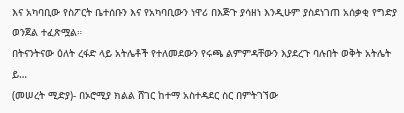እና አካባቢው የስፖርት ቤተሰቡን እና የአካባቢውን ነዋሪ በእጅጉ ያሳዘነ እንዲሁም ያስደነገጠ አሰቃቂ የግድያ ወንጀል ተፈጽሟል።
በትናንትናው ዕለት ረፋድ ላይ አትሌቶች የተለመደውን የሩጫ ልምምዳቸውን እያደረጉ ባሉበት ወቅት አትሌት ይ…
(መሠረት ሚድያ)- በኦሮሚያ ክልል ሸገር ከተማ አስተዳደር ስር በምትገኘው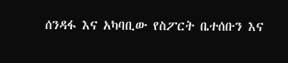ሰንዳፋ እና አካባቢው የስፖርት ቤተሰቡን እና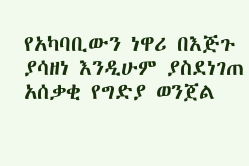የአካባቢውን ነዋሪ በእጅጉ ያሳዘነ እንዲሁም ያስደነገጠ አሰቃቂ የግድያ ወንጀል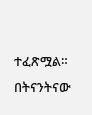ተፈጽሟል።
በትናንትናው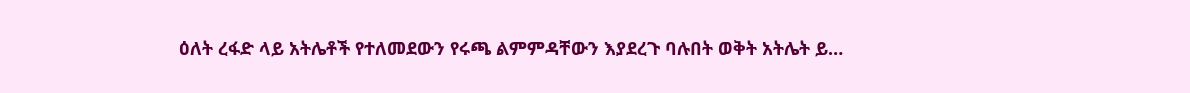ዕለት ረፋድ ላይ አትሌቶች የተለመደውን የሩጫ ልምምዳቸውን እያደረጉ ባሉበት ወቅት አትሌት ይ…